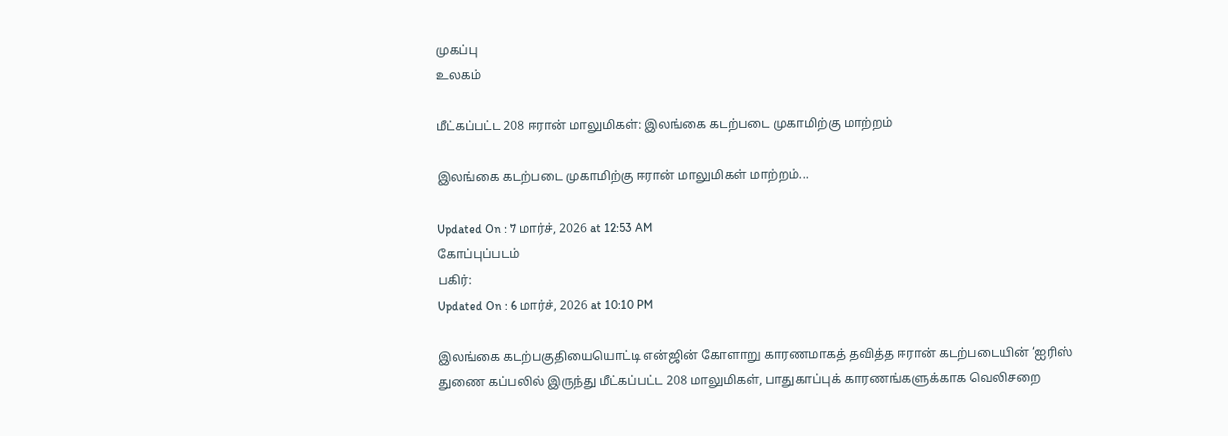முகப்பு
உலகம்

மீட்கப்பட்ட 208 ஈரான் மாலுமிகள்: இலங்கை கடற்படை முகாமிற்கு மாற்றம்

இலங்கை கடற்படை முகாமிற்கு ஈரான் மாலுமிகள் மாற்றம்...

Updated On : 7 மார்ச், 2026 at 12:53 AM
கோப்புப்படம்
பகிர்:
Updated On : 6 மார்ச், 2026 at 10:10 PM

இலங்கை கடற்பகுதியையொட்டி என்ஜின் கோளாறு காரணமாகத் தவித்த ஈரான் கடற்படையின் ‘ஐரிஸ் துணை கப்பலில் இருந்து மீட்கப்பட்ட 208 மாலுமிகள், பாதுகாப்புக் காரணங்களுக்காக வெலிசறை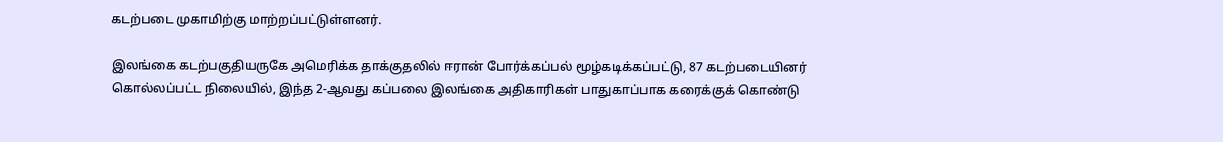கடற்படை முகாமிற்கு மாற்றப்பட்டுள்ளனர்.

இலங்கை கடற்பகுதியருகே அமெரிக்க தாக்குதலில் ஈரான் போர்க்கப்பல் மூழ்கடிக்கப்பட்டு, 87 கடற்படையினர் கொல்லப்பட்ட நிலையில், இந்த 2-ஆவது கப்பலை இலங்கை அதிகாரிகள் பாதுகாப்பாக கரைக்குக் கொண்டு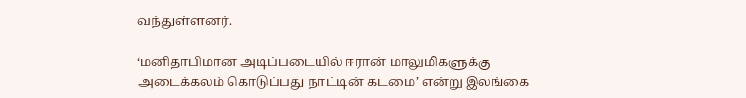வந்துள்ளனர்.

‘மனிதாபிமான அடிப்படையில் ஈரான் மாலுமிகளுக்கு அடைக்கலம் கொடுப்பது நாட்டின் கடமை’ என்று இலங்கை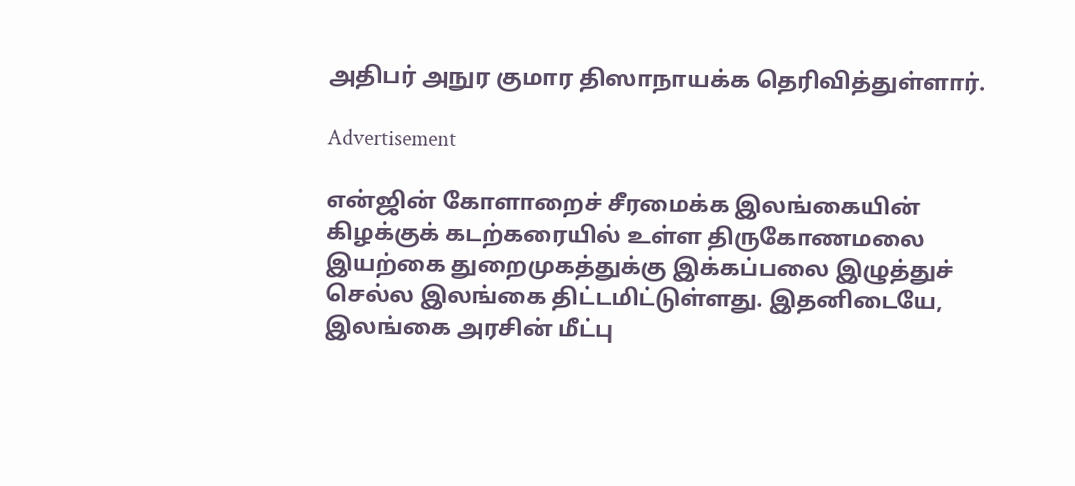அதிபர் அநுர குமார திஸாநாயக்க தெரிவித்துள்ளார்.

Advertisement

என்ஜின் கோளாறைச் சீரமைக்க இலங்கையின் கிழக்குக் கடற்கரையில் உள்ள திருகோணமலை இயற்கை துறைமுகத்துக்கு இக்கப்பலை இழுத்துச் செல்ல இலங்கை திட்டமிட்டுள்ளது. இதனிடையே, இலங்கை அரசின் மீட்பு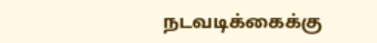நடவடிக்கைக்கு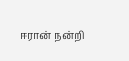ஈரான் நன்றி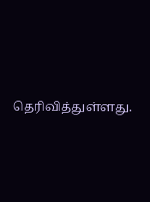தெரிவித்துள்ளது.